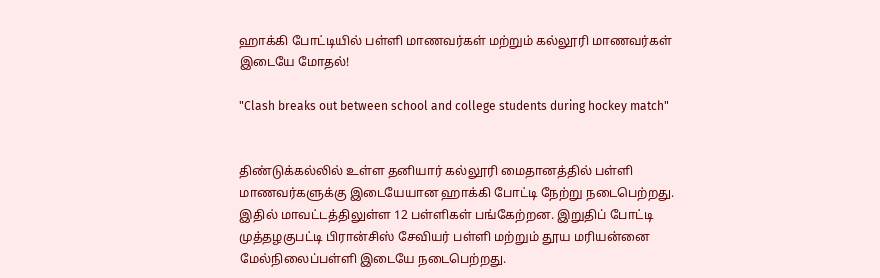ஹாக்கி போட்டியில் பள்ளி மாணவர்கள் மற்றும் கல்லூரி மாணவர்கள் இடையே மோதல்!

"Clash breaks out between school and college students during hockey match"


திண்டுக்கல்லில் உள்ள தனியார் கல்லூரி மைதானத்தில் பள்ளி மாணவர்களுக்கு இடையேயான ஹாக்கி போட்டி நேற்று நடைபெற்றது. இதில் மாவட்டத்திலுள்ள 12 பள்ளிகள் பங்கேற்றன. இறுதிப் போட்டி முத்தழகுபட்டி பிரான்சிஸ் சேவியர் பள்ளி மற்றும் தூய மரியன்னை மேல்நிலைப்பள்ளி இடையே நடைபெற்றது.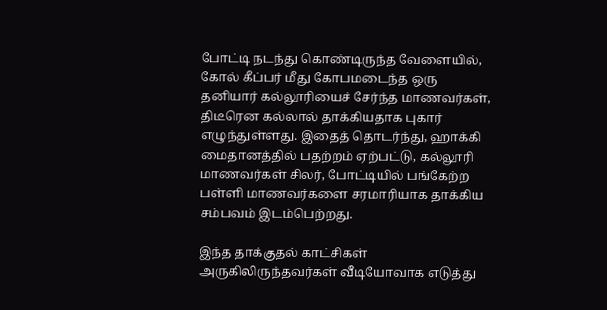போட்டி நடந்து கொண்டிருந்த வேளையில், கோல் கீப்பர் மீது கோபமடைந்த ஒரு தனியார் கல்லூரியைச் சேர்ந்த மாணவர்கள், திடீரென கல்லால் தாக்கியதாக புகார் எழுந்துள்ளது. இதைத் தொடர்ந்து, ஹாக்கி மைதானத்தில் பதற்றம் ஏற்பட்டு, கல்லூரி மாணவர்கள் சிலர், போட்டியில் பங்கேற்ற பள்ளி மாணவர்களை சரமாரியாக தாக்கிய சம்பவம் இடம்பெற்றது.

இந்த தாக்குதல் காட்சிகள் அருகிலிருந்தவர்கள் வீடியோவாக எடுத்து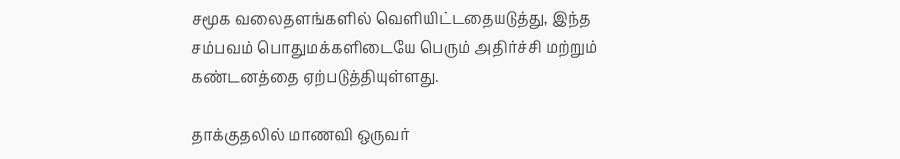சமூக வலைதளங்களில் வெளியிட்டதையடுத்து, இந்த சம்பவம் பொதுமக்களிடையே பெரும் அதிர்ச்சி மற்றும் கண்டனத்தை ஏற்படுத்தியுள்ளது.

தாக்குதலில் மாணவி ஒருவர்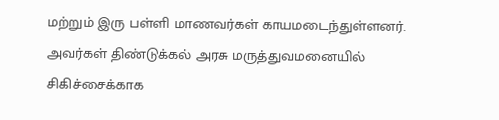மற்றும் இரு பள்ளி மாணவர்கள் காயமடைந்துள்ளனர். அவர்கள் திண்டுக்கல் அரசு மருத்துவமனையில் சிகிச்சைக்காக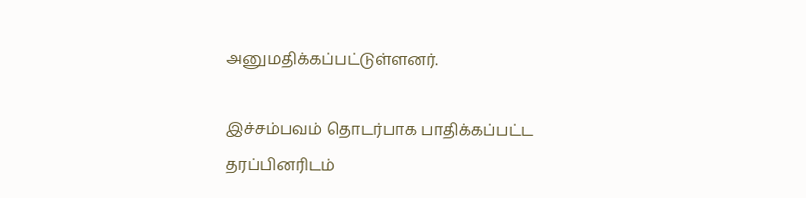அனுமதிக்கப்பட்டுள்ளனர்.

இச்சம்பவம் தொடர்பாக பாதிக்கப்பட்ட தரப்பினரிடம்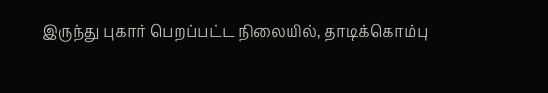இருந்து புகார் பெறப்பட்ட நிலையில், தாடிக்கொம்பு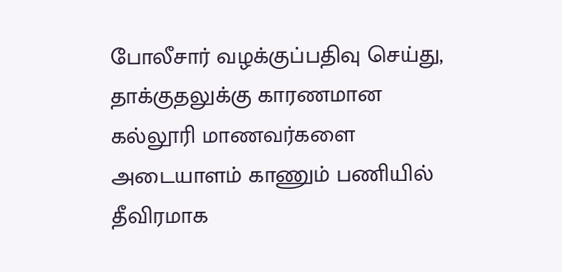போலீசார் வழக்குப்பதிவு செய்து, தாக்குதலுக்கு காரணமான கல்லூரி மாணவர்களை அடையாளம் காணும் பணியில் தீவிரமாக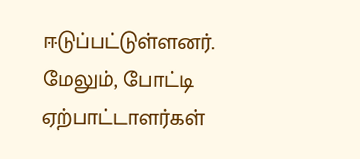ஈடுப்பட்டுள்ளனர். மேலும், போட்டி ஏற்பாட்டாளர்கள்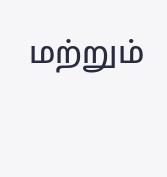மற்றும்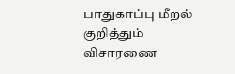பாதுகாப்பு மீறல் குறித்தும் விசாரணை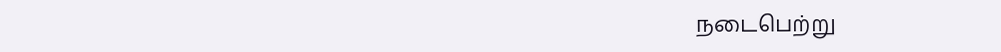நடைபெற்று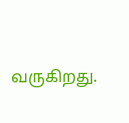வருகிறது.